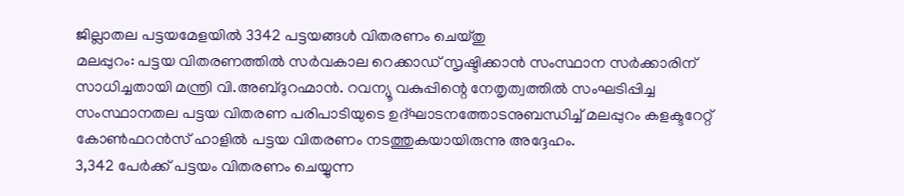ജില്ലാതല പട്ടയമേളയിൽ 3342 പട്ടയങ്ങൾ വിതരണം ചെയ്തു
മലപ്പുറം: പട്ടയ വിതരണത്തിൽ സർവകാല റെക്കാഡ് സൃഷ്ടിക്കാൻ സംസ്ഥാന സർക്കാരിന് സാധിച്ചതായി മന്ത്രി വി.അബ്ദുറഹ്മാൻ. റവന്യൂ വകുപ്പിന്റെ നേതൃത്വത്തിൽ സംഘടിപ്പിച്ച സംസ്ഥാനതല പട്ടയ വിതരണ പരിപാടിയുടെ ഉദ്ഘാടനത്തോടനുബന്ധിച്ച് മലപ്പുറം കളക്ടറേറ്റ് കോൺഫറൻസ് ഹാളിൽ പട്ടയ വിതരണം നടത്തുകയായിരുന്നു അദ്ദേഹം.
3,342 പേർക്ക് പട്ടയം വിതരണം ചെയ്യുന്ന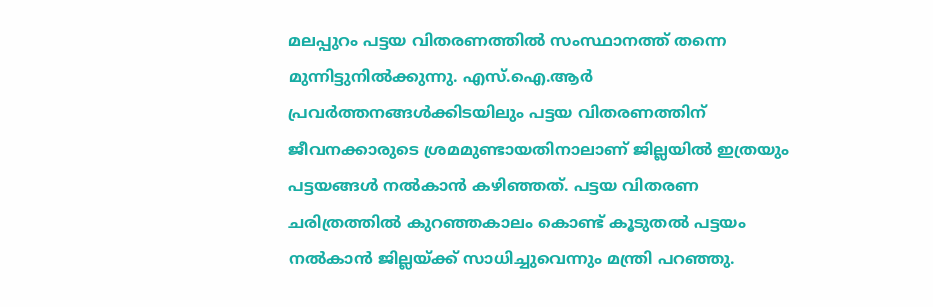മലപ്പുറം പട്ടയ വിതരണത്തിൽ സംസ്ഥാനത്ത് തന്നെ മുന്നിട്ടുനിൽക്കുന്നു. എസ്.ഐ.ആർ പ്രവർത്തനങ്ങൾക്കിടയിലും പട്ടയ വിതരണത്തിന് ജീവനക്കാരുടെ ശ്രമമുണ്ടായതിനാലാണ് ജില്ലയിൽ ഇത്രയും പട്ടയങ്ങൾ നൽകാൻ കഴിഞ്ഞത്. പട്ടയ വിതരണ ചരിത്രത്തിൽ കുറഞ്ഞകാലം കൊണ്ട് കൂടുതൽ പട്ടയം നൽകാൻ ജില്ലയ്ക്ക് സാധിച്ചുവെന്നും മന്ത്രി പറഞ്ഞു.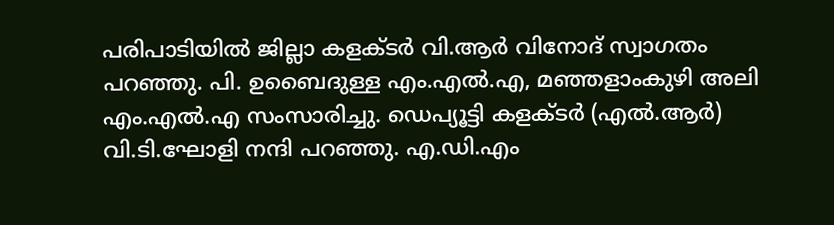പരിപാടിയിൽ ജില്ലാ കളക്ടർ വി.ആർ വിനോദ് സ്വാഗതം പറഞ്ഞു. പി. ഉബൈദുള്ള എം.എൽ.എ, മഞ്ഞളാംകുഴി അലി എം.എൽ.എ സംസാരിച്ചു. ഡെപ്യൂട്ടി കളക്ടർ (എൽ.ആർ) വി.ടി.ഘോളി നന്ദി പറഞ്ഞു. എ.ഡി.എം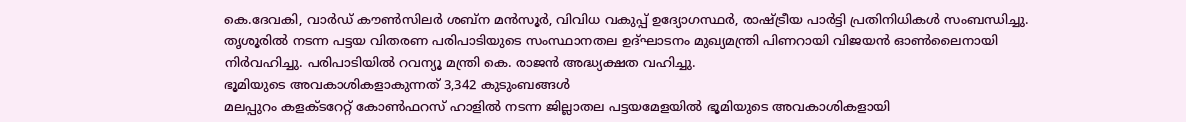കെ.ദേവകി, വാർഡ് കൗൺസിലർ ശബ്ന മൻസൂർ, വിവിധ വകുപ്പ് ഉദ്യോഗസ്ഥർ, രാഷ്ട്രീയ പാർട്ടി പ്രതിനിധികൾ സംബന്ധിച്ചു. തൃശൂരിൽ നടന്ന പട്ടയ വിതരണ പരിപാടിയുടെ സംസ്ഥാനതല ഉദ്ഘാടനം മുഖ്യമന്ത്രി പിണറായി വിജയൻ ഓൺലൈനായി നിർവഹിച്ചു. പരിപാടിയിൽ റവന്യൂ മന്ത്രി കെ. രാജൻ അദ്ധ്യക്ഷത വഹിച്ചു.
ഭൂമിയുടെ അവകാശികളാകുന്നത് 3,342 കുടുംബങ്ങൾ
മലപ്പുറം കളക്ടറേറ്റ് കോൺഫറസ് ഹാളിൽ നടന്ന ജില്ലാതല പട്ടയമേളയിൽ ഭൂമിയുടെ അവകാശികളായി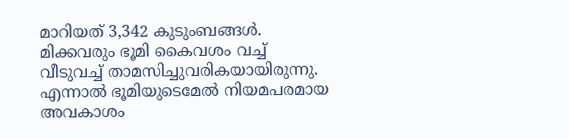മാറിയത് 3,342 കുടുംബങ്ങൾ.
മിക്കവരും ഭൂമി കൈവശം വച്ച് വീടുവച്ച് താമസിച്ചുവരികയായിരുന്നു. എന്നാൽ ഭൂമിയുടെമേൽ നിയമപരമായ അവകാശം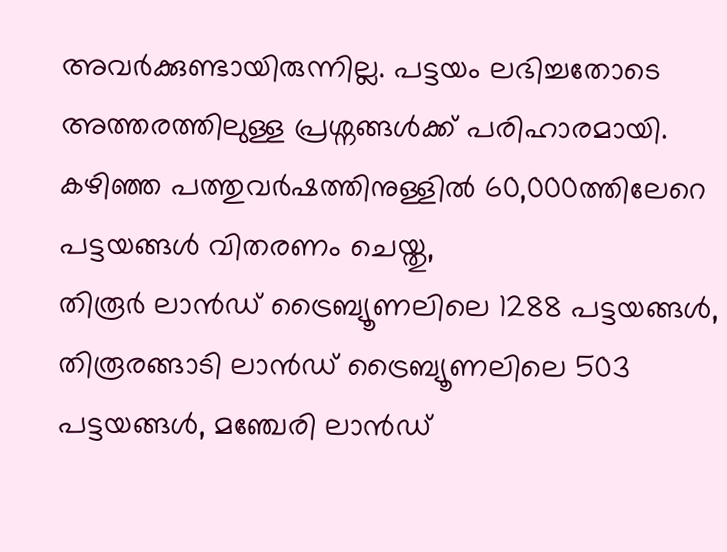അവർക്കുണ്ടായിരുന്നില്ല. പട്ടയം ലഭിച്ചതോടെ അത്തരത്തിലുള്ള പ്രശ്നങ്ങൾക്ക് പരിഹാരമായി.
കഴിഞ്ഞ പത്തുവർഷത്തിനുള്ളിൽ 60,000ത്തിലേറെ പട്ടയങ്ങൾ വിതരണം ചെയ്തു,
തിരൂർ ലാൻഡ് ട്രൈബ്യൂണലിലെ 1288 പട്ടയങ്ങൾ, തിരൂരങ്ങാടി ലാൻഡ് ട്രൈബ്യൂണലിലെ 503 പട്ടയങ്ങൾ, മഞ്ചേരി ലാൻഡ്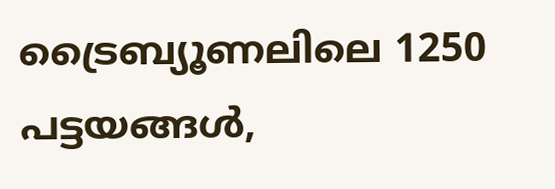ട്രൈബ്യൂണലിലെ 1250 പട്ടയങ്ങൾ,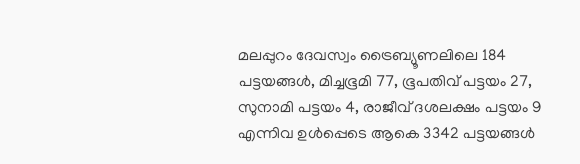മലപ്പുറം ദേവസ്വം ട്രൈബ്യൂണലിലെ 184 പട്ടയങ്ങൾ, മിച്ചഭൂമി 77, ഭൂപതിവ് പട്ടയം 27, സുനാമി പട്ടയം 4, രാജീവ് ദശലക്ഷം പട്ടയം 9 എന്നിവ ഉൾപ്പെടെ ആകെ 3342 പട്ടയങ്ങൾ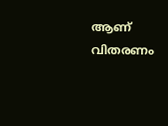ആണ് വിതരണം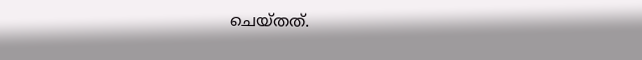ചെയ്തത്.